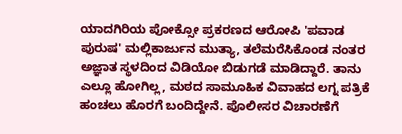ಯಾದಗಿರಿಯ ಪೋಕ್ಸೋ ಪ್ರಕರಣದ ಆರೋಪಿ 'ಪವಾಡ ಪುರುಷ' ಮಲ್ಲಿಕಾರ್ಜುನ ಮುತ್ಯಾ, ತಲೆಮರೆಸಿಕೊಂಡ ನಂತರ ಅಜ್ಞಾತ ಸ್ಥಳದಿಂದ ವಿಡಿಯೋ ಬಿಡುಗಡೆ ಮಾಡಿದ್ದಾರೆ. ತಾನು ಎಲ್ಲೂ ಹೋಗಿಲ್ಲ, ಮಠದ ಸಾಮೂಹಿಕ ವಿವಾಹದ ಲಗ್ನ ಪತ್ರಿಕೆ ಹಂಚಲು ಹೊರಗೆ ಬಂದಿದ್ದೇನೆ. ಪೊಲೀಸರ ವಿಚಾರಣೆಗೆ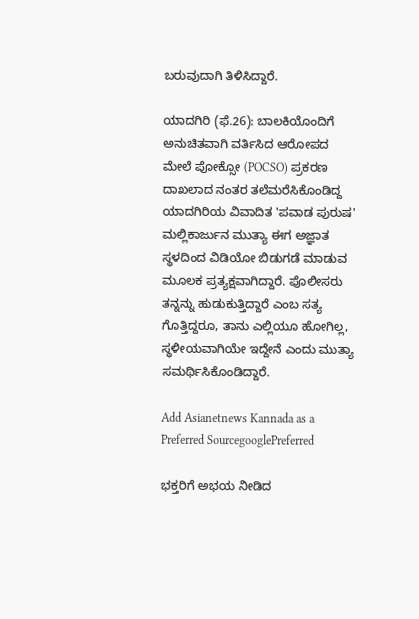ಬರುವುದಾಗಿ ತಿಳಿಸಿದ್ದಾರೆ.

ಯಾದಗಿರಿ (ಫೆ.26): ಬಾಲಕಿಯೊಂದಿಗೆ ಅನುಚಿತವಾಗಿ ವರ್ತಿಸಿದ ಆರೋಪದ ಮೇಲೆ ಪೋಕ್ಸೋ (POCSO) ಪ್ರಕರಣ ದಾಖಲಾದ ನಂತರ ತಲೆಮರೆಸಿಕೊಂಡಿದ್ದ ಯಾದಗಿರಿಯ ವಿವಾದಿತ 'ಪವಾಡ ಪುರುಷ' ಮಲ್ಲಿಕಾರ್ಜುನ ಮುತ್ಯಾ ಈಗ ಅಜ್ಞಾತ ಸ್ಥಳದಿಂದ ವಿಡಿಯೋ ಬಿಡುಗಡೆ ಮಾಡುವ ಮೂಲಕ ಪ್ರತ್ಯಕ್ಷವಾಗಿದ್ದಾರೆ. ಪೊಲೀಸರು ತನ್ನನ್ನು ಹುಡುಕುತ್ತಿದ್ದಾರೆ ಎಂಬ ಸತ್ಯ ಗೊತ್ತಿದ್ದರೂ, ತಾನು ಎಲ್ಲಿಯೂ ಹೋಗಿಲ್ಲ, ಸ್ಥಳೀಯವಾಗಿಯೇ ಇದ್ದೇನೆ ಎಂದು ಮುತ್ಯಾ ಸಮರ್ಥಿಸಿಕೊಂಡಿದ್ದಾರೆ.

Add Asianetnews Kannada as a Preferred SourcegooglePreferred

ಭಕ್ತರಿಗೆ ಅಭಯ ನೀಡಿದ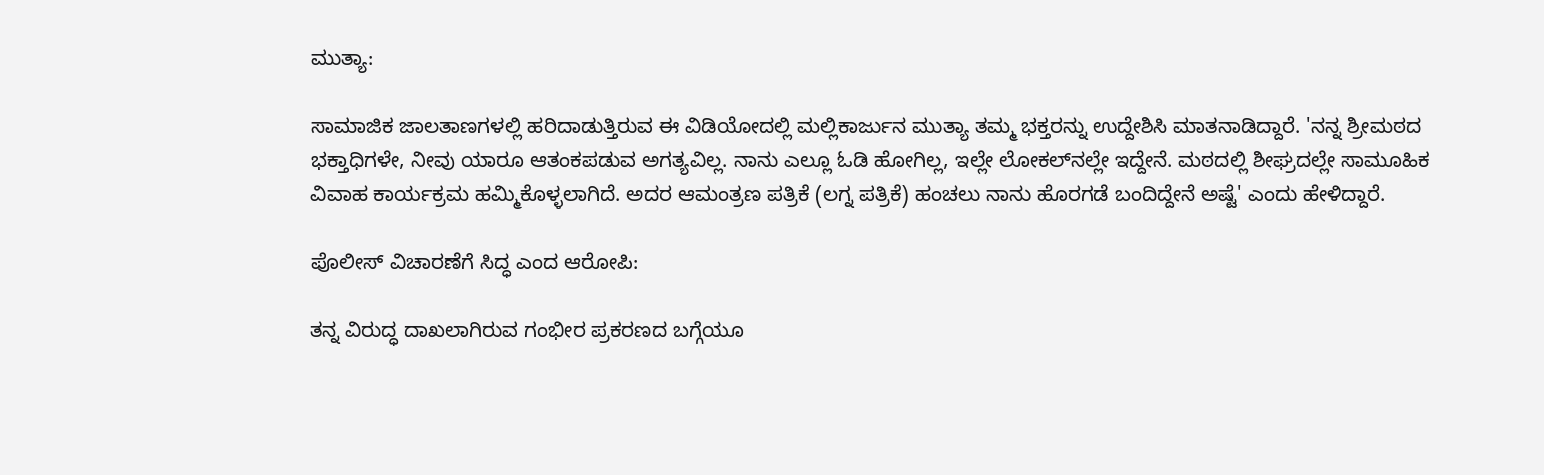ಮುತ್ಯಾ:

ಸಾಮಾಜಿಕ ಜಾಲತಾಣಗಳಲ್ಲಿ ಹರಿದಾಡುತ್ತಿರುವ ಈ ವಿಡಿಯೋದಲ್ಲಿ ಮಲ್ಲಿಕಾರ್ಜುನ ಮುತ್ಯಾ ತಮ್ಮ ಭಕ್ತರನ್ನು ಉದ್ದೇಶಿಸಿ ಮಾತನಾಡಿದ್ದಾರೆ. 'ನನ್ನ ಶ್ರೀಮಠದ ಭಕ್ತಾಧಿಗಳೇ, ನೀವು ಯಾರೂ ಆತಂಕಪಡುವ ಅಗತ್ಯವಿಲ್ಲ. ನಾನು ಎಲ್ಲೂ ಓಡಿ ಹೋಗಿಲ್ಲ, ಇಲ್ಲೇ ಲೋಕಲ್‌ನಲ್ಲೇ ಇದ್ದೇನೆ. ಮಠದಲ್ಲಿ ಶೀಘ್ರದಲ್ಲೇ ಸಾಮೂಹಿಕ ವಿವಾಹ ಕಾರ್ಯಕ್ರಮ ಹಮ್ಮಿಕೊಳ್ಳಲಾಗಿದೆ. ಅದರ ಆಮಂತ್ರಣ ಪತ್ರಿಕೆ (ಲಗ್ನ ಪತ್ರಿಕೆ) ಹಂಚಲು ನಾನು ಹೊರಗಡೆ ಬಂದಿದ್ದೇನೆ ಅಷ್ಟೆ' ಎಂದು ಹೇಳಿದ್ದಾರೆ.

ಪೊಲೀಸ್ ವಿಚಾರಣೆಗೆ ಸಿದ್ಧ ಎಂದ ಆರೋಪಿ:

ತನ್ನ ವಿರುದ್ಧ ದಾಖಲಾಗಿರುವ ಗಂಭೀರ ಪ್ರಕರಣದ ಬಗ್ಗೆಯೂ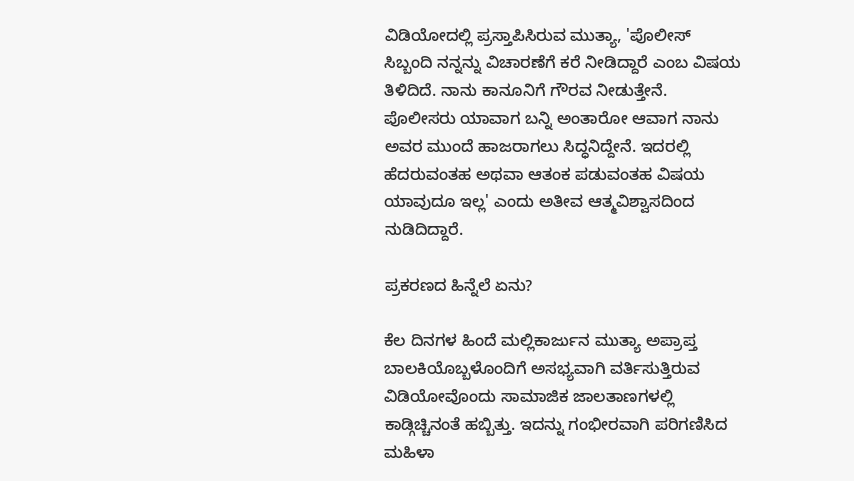ವಿಡಿಯೋದಲ್ಲಿ ಪ್ರಸ್ತಾಪಿಸಿರುವ ಮುತ್ಯಾ, 'ಪೊಲೀಸ್ ಸಿಬ್ಬಂದಿ ನನ್ನನ್ನು ವಿಚಾರಣೆಗೆ ಕರೆ ನೀಡಿದ್ದಾರೆ ಎಂಬ ವಿಷಯ ತಿಳಿದಿದೆ. ನಾನು ಕಾನೂನಿಗೆ ಗೌರವ ನೀಡುತ್ತೇನೆ. ಪೊಲೀಸರು ಯಾವಾಗ ಬನ್ನಿ ಅಂತಾರೋ ಆವಾಗ ನಾನು ಅವರ ಮುಂದೆ ಹಾಜರಾಗಲು ಸಿದ್ಧನಿದ್ದೇನೆ. ಇದರಲ್ಲಿ ಹೆದರುವಂತಹ ಅಥವಾ ಆತಂಕ ಪಡುವಂತಹ ವಿಷಯ ಯಾವುದೂ ಇಲ್ಲ' ಎಂದು ಅತೀವ ಆತ್ಮವಿಶ್ವಾಸದಿಂದ ನುಡಿದಿದ್ದಾರೆ.

ಪ್ರಕರಣದ ಹಿನ್ನೆಲೆ ಏನು?

ಕೆಲ ದಿನಗಳ ಹಿಂದೆ ಮಲ್ಲಿಕಾರ್ಜುನ ಮುತ್ಯಾ ಅಪ್ರಾಪ್ತ ಬಾಲಕಿಯೊಬ್ಬಳೊಂದಿಗೆ ಅಸಭ್ಯವಾಗಿ ವರ್ತಿಸುತ್ತಿರುವ ವಿಡಿಯೋವೊಂದು ಸಾಮಾಜಿಕ ಜಾಲತಾಣಗಳಲ್ಲಿ ಕಾಡ್ಗಿಚ್ಚಿನಂತೆ ಹಬ್ಬಿತ್ತು. ಇದನ್ನು ಗಂಭೀರವಾಗಿ ಪರಿಗಣಿಸಿದ ಮಹಿಳಾ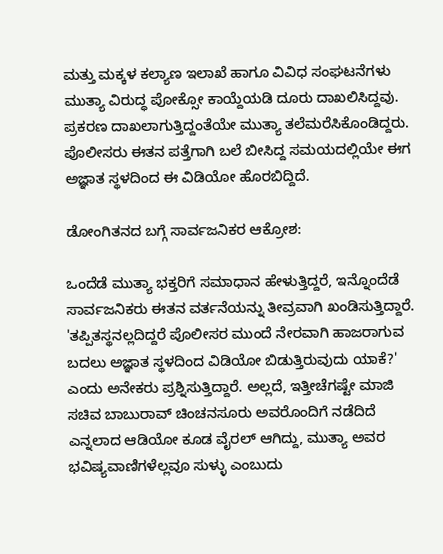ಮತ್ತು ಮಕ್ಕಳ ಕಲ್ಯಾಣ ಇಲಾಖೆ ಹಾಗೂ ವಿವಿಧ ಸಂಘಟನೆಗಳು ಮುತ್ಯಾ ವಿರುದ್ಧ ಪೋಕ್ಸೋ ಕಾಯ್ದೆಯಡಿ ದೂರು ದಾಖಲಿಸಿದ್ದವು. ಪ್ರಕರಣ ದಾಖಲಾಗುತ್ತಿದ್ದಂತೆಯೇ ಮುತ್ಯಾ ತಲೆಮರೆಸಿಕೊಂಡಿದ್ದರು. ಪೊಲೀಸರು ಈತನ ಪತ್ತೆಗಾಗಿ ಬಲೆ ಬೀಸಿದ್ದ ಸಮಯದಲ್ಲಿಯೇ ಈಗ ಅಜ್ಞಾತ ಸ್ಥಳದಿಂದ ಈ ವಿಡಿಯೋ ಹೊರಬಿದ್ದಿದೆ.

ಡೋಂಗಿತನದ ಬಗ್ಗೆ ಸಾರ್ವಜನಿಕರ ಆಕ್ರೋಶ:

ಒಂದೆಡೆ ಮುತ್ಯಾ ಭಕ್ತರಿಗೆ ಸಮಾಧಾನ ಹೇಳುತ್ತಿದ್ದರೆ, ಇನ್ನೊಂದೆಡೆ ಸಾರ್ವಜನಿಕರು ಈತನ ವರ್ತನೆಯನ್ನು ತೀವ್ರವಾಗಿ ಖಂಡಿಸುತ್ತಿದ್ದಾರೆ. 'ತಪ್ಪಿತಸ್ಥನಲ್ಲದಿದ್ದರೆ ಪೊಲೀಸರ ಮುಂದೆ ನೇರವಾಗಿ ಹಾಜರಾಗುವ ಬದಲು ಅಜ್ಞಾತ ಸ್ಥಳದಿಂದ ವಿಡಿಯೋ ಬಿಡುತ್ತಿರುವುದು ಯಾಕೆ?' ಎಂದು ಅನೇಕರು ಪ್ರಶ್ನಿಸುತ್ತಿದ್ದಾರೆ. ಅಲ್ಲದೆ, ಇತ್ತೀಚೆಗಷ್ಟೇ ಮಾಜಿ ಸಚಿವ ಬಾಬುರಾವ್ ಚಿಂಚನಸೂರು ಅವರೊಂದಿಗೆ ನಡೆದಿದೆ ಎನ್ನಲಾದ ಆಡಿಯೋ ಕೂಡ ವೈರಲ್ ಆಗಿದ್ದು, ಮುತ್ಯಾ ಅವರ ಭವಿಷ್ಯವಾಣಿಗಳೆಲ್ಲವೂ ಸುಳ್ಳು ಎಂಬುದು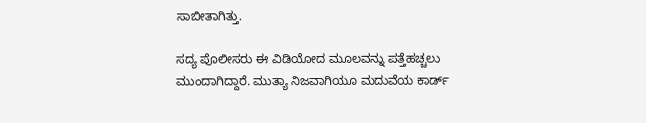ಸಾಬೀತಾಗಿತ್ತು.

ಸದ್ಯ ಪೊಲೀಸರು ಈ ವಿಡಿಯೋದ ಮೂಲವನ್ನು ಪತ್ತೆಹಚ್ಚಲು ಮುಂದಾಗಿದ್ದಾರೆ. ಮುತ್ಯಾ ನಿಜವಾಗಿಯೂ ಮದುವೆಯ ಕಾರ್ಡ್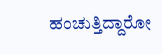ಹಂಚುತ್ತಿದ್ದಾರೋ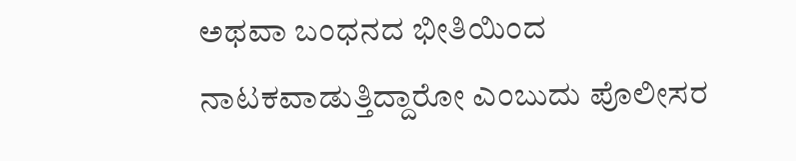ಅಥವಾ ಬಂಧನದ ಭೀತಿಯಿಂದ ನಾಟಕವಾಡುತ್ತಿದ್ದಾರೋ ಎಂಬುದು ಪೊಲೀಸರ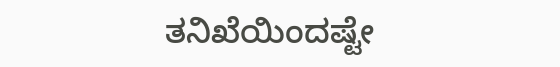ತನಿಖೆಯಿಂದಷ್ಟೇ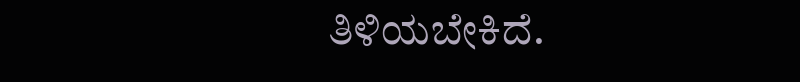ತಿಳಿಯಬೇಕಿದೆ.